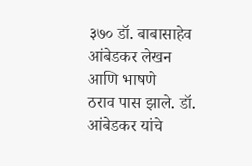३७० डॉ. बाबासाहेव आंबेडकर लेखन आणि भाषणे
ठराव पास झाले. डॉ. आंबेडकर यांचे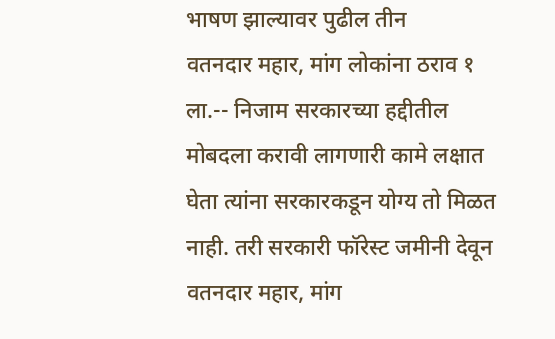भाषण झाल्यावर पुढील तीन
वतनदार महार, मांग लोकांना ठराव १ ला.-- निजाम सरकारच्या हद्दीतील
मोबदला करावी लागणारी कामे लक्षात घेता त्यांना सरकारकडून योग्य तो मिळत नाही. तरी सरकारी फॉरेस्ट जमीनी देवून वतनदार महार, मांग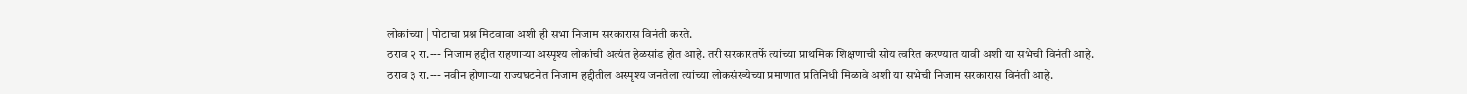लोकांच्या | पोटाचा प्रश्न मिटवावा अशी ही सभा निजाम सरकारास विनंती करते.
ठराव २ रा.--- निजाम हद्दीत राहणाऱ्या अस्पृश्य लोकांची अत्यंत हेळसांड होत आहे. तरी सरकारतर्फे त्यांच्या प्राथमिक शिक्षणाची सोय त्वरित करण्यात यावी अशी या सभेची विनंती आहे.
ठराव ३ रा.--- नवीन होणाऱ्या राज्यघटनेत निजाम हद्दीतील अस्पृश्य जनतेला त्यांच्या लोकसंख्येच्या प्रमाणात प्रतिनिधी मिळावे अशी या सभेची निजाम सरकारास विनंती आहे.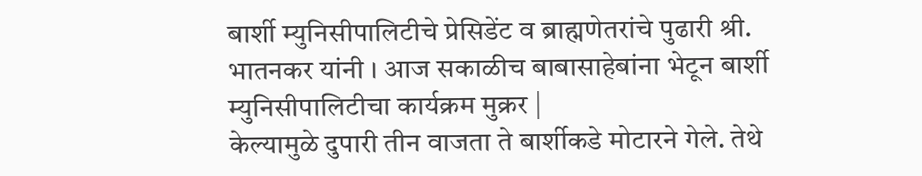बार्शी म्युनिसीपालिटीचे प्रेसिडेंट व ब्राह्मणेतरांचे पुढारी श्री. भातनकर यांनी । आज सकाळीच बाबासाहेबांना भेटून बार्शी म्युनिसीपालिटीचा कार्यक्रम मुक्रर |
केल्यामुळे दुपारी तीन वाजता ते बार्शीकडे मोटारने गेले. तेथे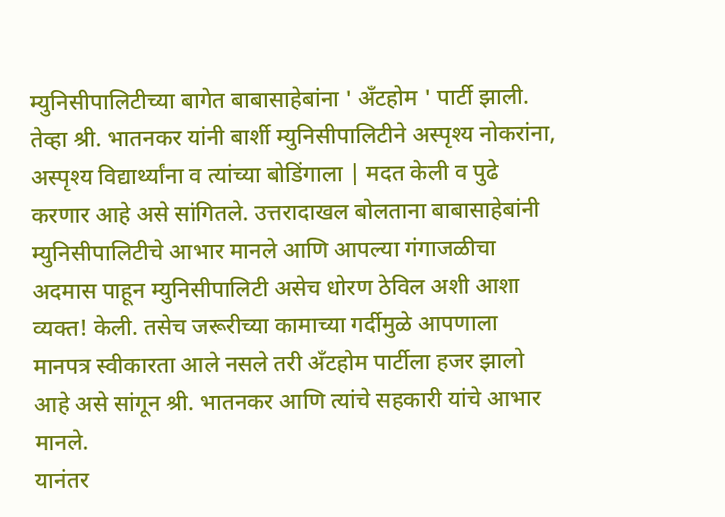म्युनिसीपालिटीच्या बागेत बाबासाहेबांना ' अँटहोम ' पार्टी झाली. तेव्हा श्री. भातनकर यांनी बार्शी म्युनिसीपालिटीने अस्पृश्य नोकरांना, अस्पृश्य विद्यार्थ्यांना व त्यांच्या बोडिंगाला | मदत केली व पुढे करणार आहे असे सांगितले. उत्तरादाखल बोलताना बाबासाहेबांनी म्युनिसीपालिटीचे आभार मानले आणि आपल्या गंगाजळीचा अदमास पाहून म्युनिसीपालिटी असेच धोरण ठेविल अशी आशा व्यक्त! केली. तसेच जरूरीच्या कामाच्या गर्दीमुळे आपणाला मानपत्र स्वीकारता आले नसले तरी अँटहोम पार्टीला हजर झालो आहे असे सांगून श्री. भातनकर आणि त्यांचे सहकारी यांचे आभार मानले.
यानंतर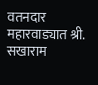वतनदार महारवाड्यात श्री. सखाराम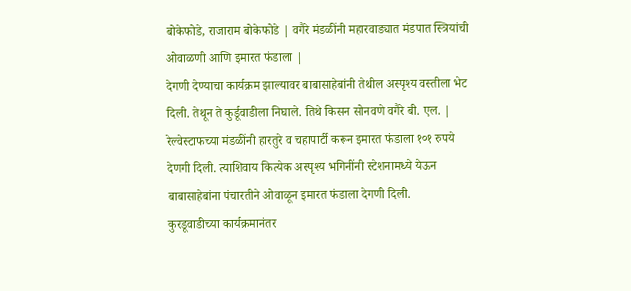बोकेफोडे, राजाराम बोकेफोडे | वगैरे मंडळींनी महारवाड्यात मंडपात स्त्रियांची ओवाळणी आणि इमारत फंडाला |
देगणी देण्याचा कार्यक्रम झाल्यावर बाबासाहेबांनी तेथील अस्पृश्य वस्तीला भेट दिली. तेथून ते कुर्डूवाडीला निघाले. तिथे किसन सोनवणे वगैरे बी. एल. | रेल्वेस्टाफच्या मंडळींनी हारतुरे व चहापार्टी करून इमारत फंडाला १०१ रुपये देणगी दिली. त्याशिवाय कित्येक अस्पृश्य भगिनींनी स्टेशनामध्ये येऊन बाबासाहेबांना पंचारतीने ओवाळून इमारत फंडाला देगणी दिली.
कुरडूवाडीच्या कार्यक्रमानंतर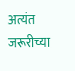अत्यंत जरूरीच्या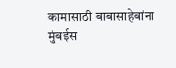कामासाठी बाबासाहेबांना मुंबईस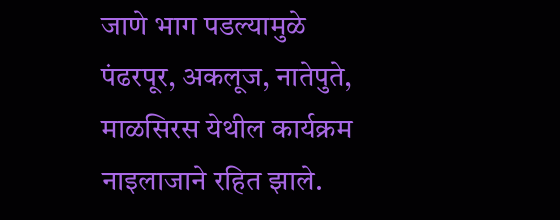जाणे भाग पडल्यामुळे पंढरपूर, अकलूज, नातेपुते, माळसिरस येथील कार्यक्रम नाइलाजाने रहित झाले.